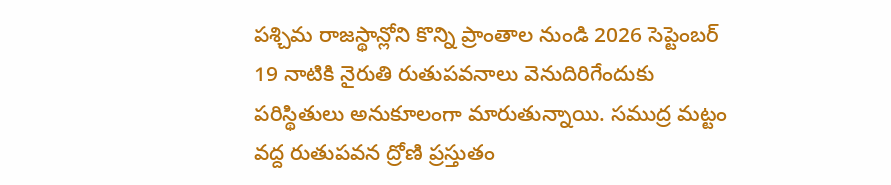పశ్చిమ రాజస్థాన్లోని కొన్ని ప్రాంతాల నుండి 2026 సెప్టెంబర్ 19 నాటికి నైరుతి రుతుపవనాలు వెనుదిరిగేందుకు పరిస్థితులు అనుకూలంగా మారుతున్నాయి. సముద్ర మట్టం వద్ద రుతుపవన ద్రోణి ప్రస్తుతం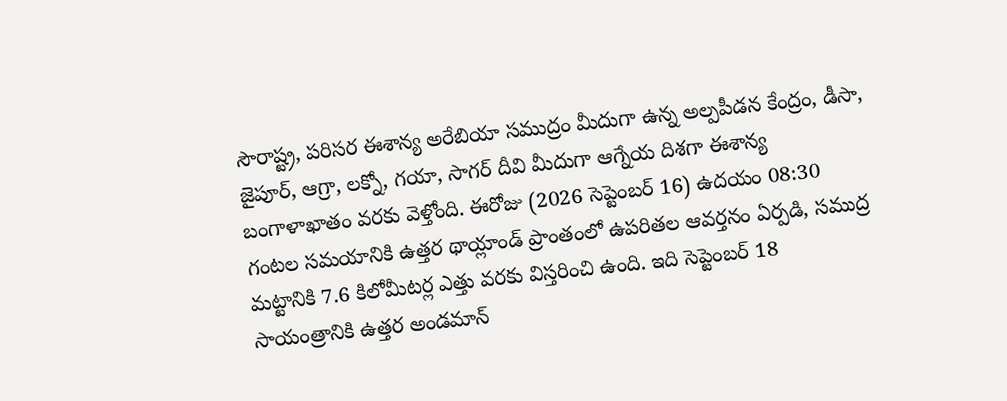సౌరాష్ట్ర, పరిసర ఈశాన్య అరేబియా సముద్రం మీదుగా ఉన్న అల్పపీడన కేంద్రం, డీసా, జైపూర్, ఆగ్రా, లక్నో, గయా, సాగర్ దీవి మీదుగా ఆగ్నేయ దిశగా ఈశాన్య బంగాళాఖాతం వరకు వెళ్తోంది. ఈరోజు (2026 సెప్టెంబర్ 16) ఉదయం 08:30 గంటల సమయానికి ఉత్తర థాయ్లాండ్ ప్రాంతంలో ఉపరితల ఆవర్తనం ఏర్పడి, సముద్ర మట్టానికి 7.6 కిలోమీటర్ల ఎత్తు వరకు విస్తరించి ఉంది. ఇది సెప్టెంబర్ 18 సాయంత్రానికి ఉత్తర అండమాన్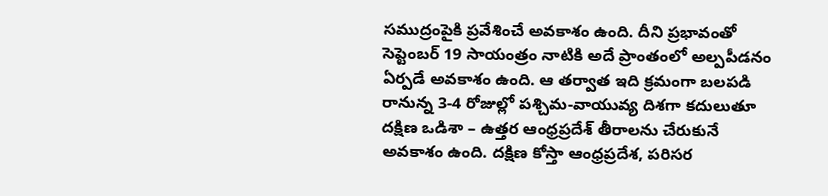సముద్రంపైకి ప్రవేశించే అవకాశం ఉంది. దీని ప్రభావంతో సెప్టెంబర్ 19 సాయంత్రం నాటికి అదే ప్రాంతంలో అల్పపీడనం ఏర్పడే అవకాశం ఉంది. ఆ తర్వాత ఇది క్రమంగా బలపడి రానున్న 3-4 రోజుల్లో పశ్చిమ-వాయువ్య దిశగా కదులుతూ దక్షిణ ఒడిశా – ఉత్తర ఆంధ్రప్రదేశ్ తీరాలను చేరుకునే అవకాశం ఉంది. దక్షిణ కోస్తా ఆంధ్రప్రదేశ, పరిసర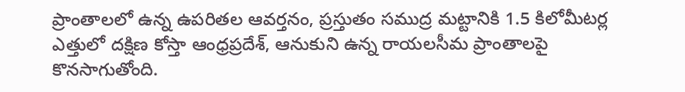ప్రాంతాలలో ఉన్న ఉపరితల ఆవర్తనం, ప్రస్తుతం సముద్ర మట్టానికి 1.5 కిలోమీటర్ల ఎత్తులో దక్షిణ కోస్తా ఆంధ్రప్రదేశ్, ఆనుకుని ఉన్న రాయలసీమ ప్రాంతాలపై కొనసాగుతోంది.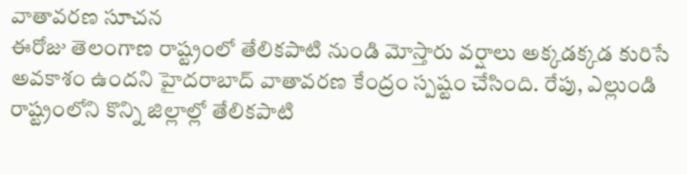వాతావరణ సూచన
ఈరోజు తెలంగాణ రాష్ట్రంలో తేలికపాటి నుండి మోస్తారు వర్షాలు అక్కడక్కడ కురిసే అవకాశం ఉందని హైదరాబాద్ వాతావరణ కేంద్రం స్పష్టం చేసింది. రేపు, ఎల్లుండి రాష్ట్రంలోని కొన్ని జిల్లాల్లో తేలికపాటి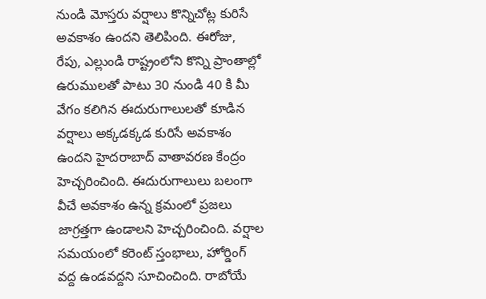నుండి మోస్తరు వర్షాలు కొన్నిచోట్ల కురిసే అవకాశం ఉందని తెలిపింది. ఈరోజు, రేపు, ఎల్లుండి రాష్ట్రంలోని కొన్ని ప్రాంతాల్లో ఉరుములతో పాటు 30 నుండి 40 కి మీ వేగం కలిగిన ఈదురుగాలులతో కూడిన వర్షాలు అక్కడక్కడ కురిసే అవకాశం ఉందని హైదరాబాద్ వాతావరణ కేంద్రం హెచ్చరించింది. ఈదురుగాలులు బలంగా వీచే అవకాశం ఉన్న క్రమంలో ప్రజలు జాగ్రత్తగా ఉండాలని హెచ్చరించింది. వర్షాల సమయంలో కరెంట్ స్తంభాలు, హోర్డింగ్ వద్ద ఉండవద్దని సూచించింది. రాబోయే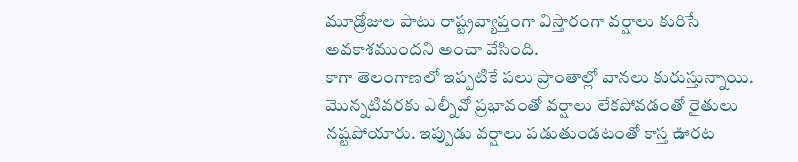మూడ్రోజుల పాటు రాష్ట్రవ్యాప్తంగా విస్తారంగా వర్షాలు కురిసే అవకాశముందని అంచా వేసింది.
కాగా తెలంగాణలో ఇప్పటికే పలు ప్రాంతాల్లో వానలు కురుస్తున్నాయి. మొన్నటివరకు ఎల్నీవో ప్రభావంతో వర్షాలు లేకపోవడంతో రైతులు నష్టపోయారు. ఇప్పుడు వర్షాలు పడుతుండటంతో కాస్త ఊరట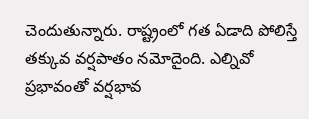చెందుతున్నారు. రాష్ట్రంలో గత ఏడాది పోలిస్తే తక్కువ వర్షపాతం నమోదైంది. ఎల్నివో ప్రభావంతో వర్షభావ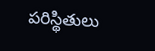పరిస్థితులు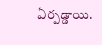ఏర్పడ్డాయి.